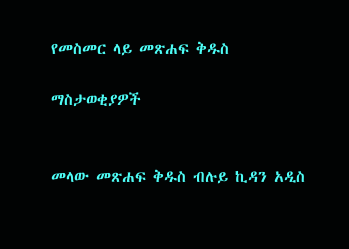የመስመር ላይ መጽሐፍ ቅዱስ

ማስታወቂያዎች


መላው መጽሐፍ ቅዱስ ብሉይ ኪዳን አዲስ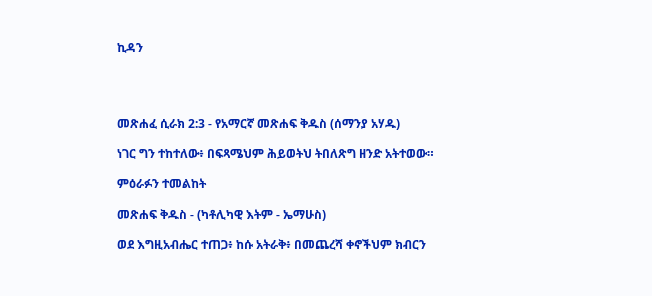ኪዳን




መጽሐፈ ሲራክ 2:3 - የአማርኛ መጽሐፍ ቅዱስ (ሰማንያ አሃዱ)

ነገር ግን ተከተለው፥ በፍጻሜህም ሕይወትህ ትበለጽግ ዘንድ አትተወው።

ምዕራፉን ተመልከት

መጽሐፍ ቅዱስ - (ካቶሊካዊ እትም - ኤማሁስ)

ወደ እግዚአብሔር ተጠጋ፥ ከሱ አትራቅ፥ በመጨረሻ ቀኖችህም ክብርን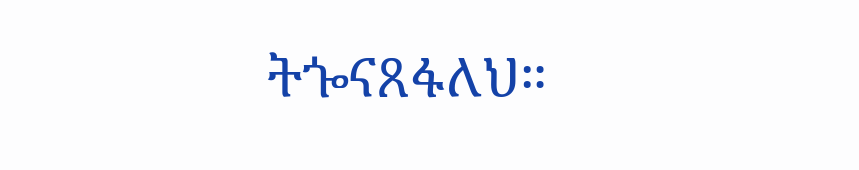ትጐናጸፋለህ።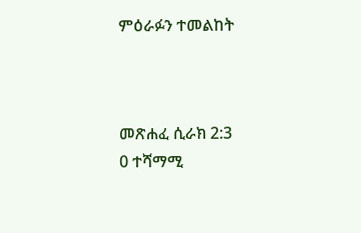ምዕራፉን ተመልከት



መጽሐፈ ሲራክ 2:3
0 ተሻማሚ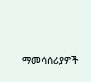ማመሳሰሪያዎች